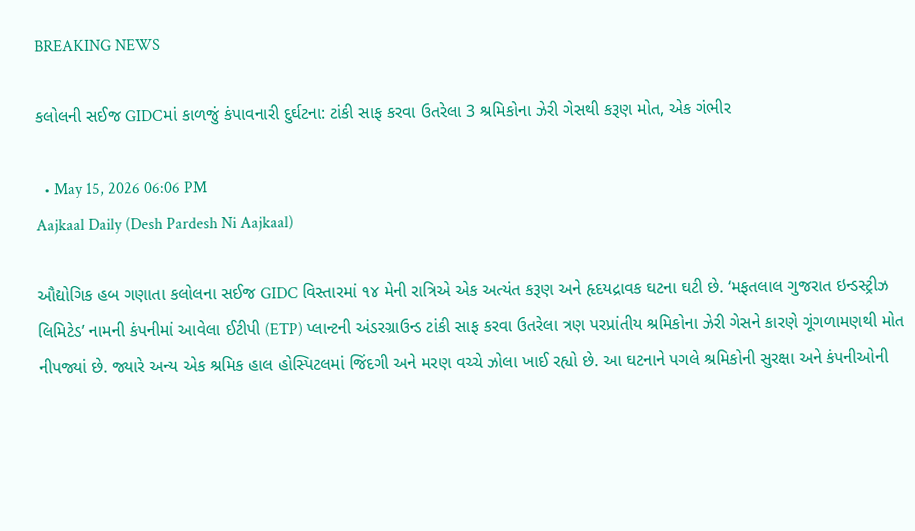BREAKING NEWS

કલોલની સઈજ GIDCમાં કાળજું કંપાવનારી દુર્ઘટના: ટાંકી સાફ કરવા ઉતરેલા 3 શ્રમિકોના ઝેરી ગેસથી કરૂણ મોત, એક ગંભીર

  • May 15, 2026 06:06 PM
Aajkaal Daily (Desh Pardesh Ni Aajkaal)

ઔદ્યોગિક હબ ગણાતા કલોલના સઈજ GIDC વિસ્તારમાં ૧૪ મેની રાત્રિએ એક અત્યંત કરૂણ અને હૃદયદ્રાવક ઘટના ઘટી છે. ‘મફતલાલ ગુજરાત ઇન્ડસ્ટ્રીઝ લિમિટેડ’ નામની કંપનીમાં આવેલા ઈટીપી (ETP) પ્લાન્ટની અંડરગ્રાઉન્ડ ટાંકી સાફ કરવા ઉતરેલા ત્રણ પરપ્રાંતીય શ્રમિકોના ઝેરી ગેસને કારણે ગૂંગળામણથી મોત નીપજ્યાં છે. જ્યારે અન્ય એક શ્રમિક હાલ હોસ્પિટલમાં જિંદગી અને મરણ વચ્ચે ઝોલા ખાઈ રહ્યો છે. આ ઘટનાને પગલે શ્રમિકોની સુરક્ષા અને કંપનીઓની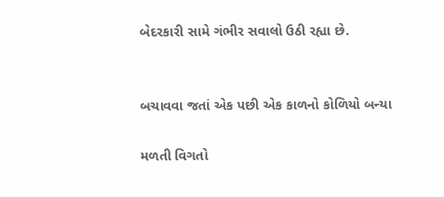બેદરકારી સામે ગંભીર સવાલો ઉઠી રહ્યા છે.


બચાવવા જતાં એક પછી એક કાળનો કોળિયો બન્યા

મળતી વિગતો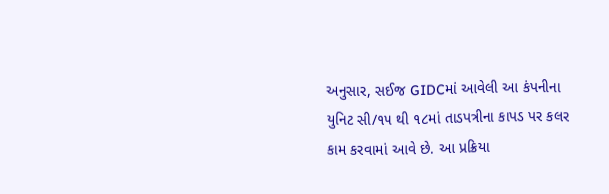અનુસાર, સઈજ GIDCમાં આવેલી આ કંપનીના યુનિટ સી/૧૫ થી ૧૮માં તાડપત્રીના કાપડ પર કલર કામ કરવામાં આવે છે. આ પ્રક્રિયા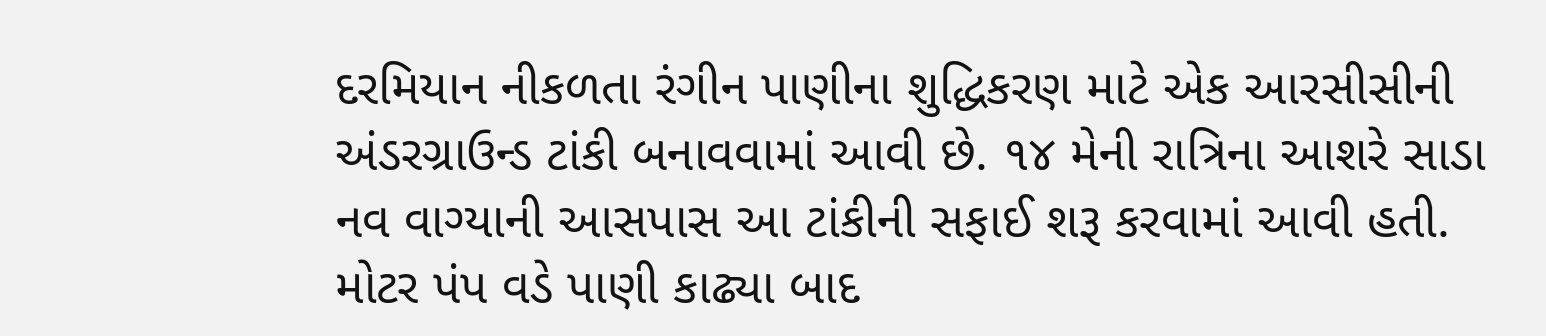દરમિયાન નીકળતા રંગીન પાણીના શુદ્ધિકરણ માટે એક આરસીસીની અંડરગ્રાઉન્ડ ટાંકી બનાવવામાં આવી છે. ૧૪ મેની રાત્રિના આશરે સાડા નવ વાગ્યાની આસપાસ આ ટાંકીની સફાઈ શરૂ કરવામાં આવી હતી. મોટર પંપ વડે પાણી કાઢ્યા બાદ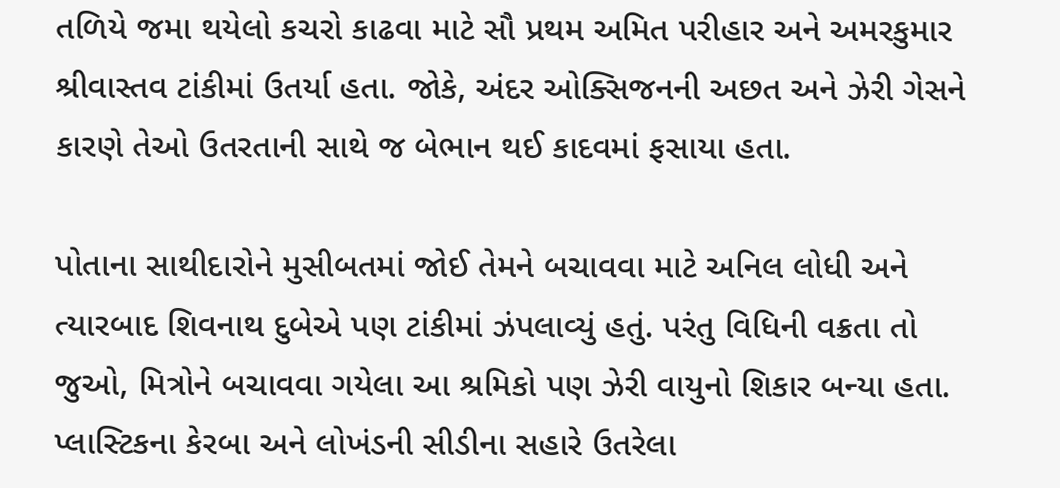તળિયે જમા થયેલો કચરો કાઢવા માટે સૌ પ્રથમ અમિત પરીહાર અને અમરકુમાર શ્રીવાસ્તવ ટાંકીમાં ઉતર્યા હતા. જોકે, અંદર ઓક્સિજનની અછત અને ઝેરી ગેસને કારણે તેઓ ઉતરતાની સાથે જ બેભાન થઈ કાદવમાં ફસાયા હતા.

પોતાના સાથીદારોને મુસીબતમાં જોઈ તેમને બચાવવા માટે અનિલ લોધી અને ત્યારબાદ શિવનાથ દુબેએ પણ ટાંકીમાં ઝંપલાવ્યું હતું. પરંતુ વિધિની વક્રતા તો જુઓ, મિત્રોને બચાવવા ગયેલા આ શ્રમિકો પણ ઝેરી વાયુનો શિકાર બન્યા હતા. પ્લાસ્ટિકના કેરબા અને લોખંડની સીડીના સહારે ઉતરેલા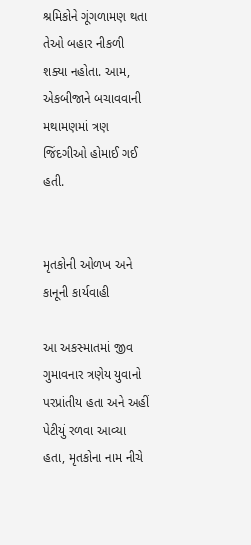શ્રમિકોને ગૂંગળામણ થતા તેઓ બહાર નીકળી શક્યા નહોતા. આમ, એકબીજાને બચાવવાની મથામણમાં ત્રણ જિંદગીઓ હોમાઈ ગઈ હતી.


મૃતકોની ઓળખ અને કાનૂની કાર્યવાહી

આ અકસ્માતમાં જીવ ગુમાવનાર ત્રણેય યુવાનો પરપ્રાંતીય હતા અને અહીં પેટીયું રળવા આવ્યા હતા, મૃતકોના નામ નીચે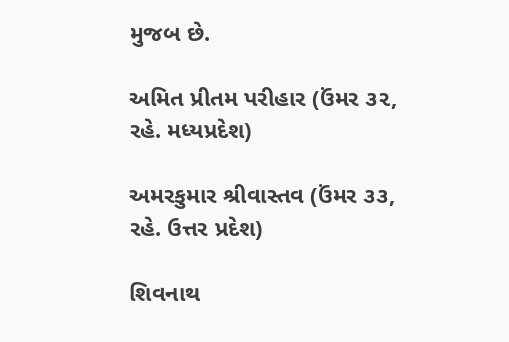મુજબ છે.

અમિત પ્રીતમ પરીહાર (ઉંમર ૩૨, રહે. મધ્યપ્રદેશ)

અમરકુમાર શ્રીવાસ્તવ (ઉંમર ૩૩, રહે. ઉત્તર પ્રદેશ)

શિવનાથ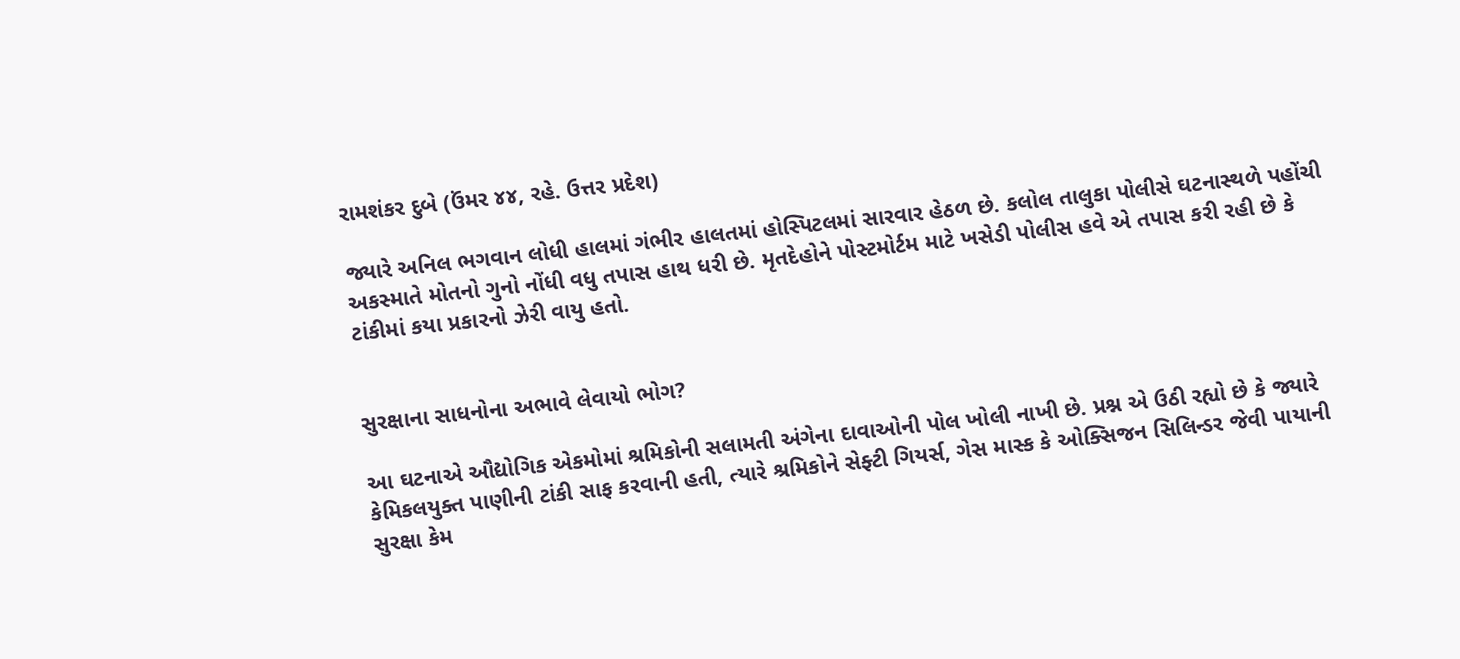રામશંકર દુબે (ઉંમર ૪૪, રહે. ઉત્તર પ્રદેશ)

જ્યારે અનિલ ભગવાન લોધી હાલમાં ગંભીર હાલતમાં હોસ્પિટલમાં સારવાર હેઠળ છે. કલોલ તાલુકા પોલીસે ઘટનાસ્થળે પહોંચી અકસ્માતે મોતનો ગુનો નોંધી વધુ તપાસ હાથ ધરી છે. મૃતદેહોને પોસ્ટમોર્ટમ માટે ખસેડી પોલીસ હવે એ તપાસ કરી રહી છે કે ટાંકીમાં કયા પ્રકારનો ઝેરી વાયુ હતો.


સુરક્ષાના સાધનોના અભાવે લેવાયો ભોગ?

આ ઘટનાએ ઔદ્યોગિક એકમોમાં શ્રમિકોની સલામતી અંગેના દાવાઓની પોલ ખોલી નાખી છે. પ્રશ્ન એ ઉઠી રહ્યો છે કે જ્યારે કેમિકલયુક્ત પાણીની ટાંકી સાફ કરવાની હતી, ત્યારે શ્રમિકોને સેફ્ટી ગિયર્સ, ગેસ માસ્ક કે ઓક્સિજન સિલિન્ડર જેવી પાયાની સુરક્ષા કેમ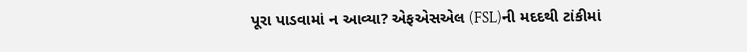પૂરા પાડવામાં ન આવ્યા? એફએસએલ (FSL)ની મદદથી ટાંકીમાં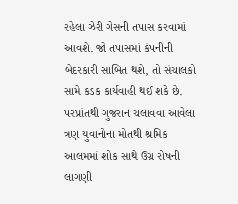રહેલા ઝેરી ગેસની તપાસ કરવામાં આવશે. જો તપાસમાં કંપનીની બેદરકારી સાબિત થશે, તો સંચાલકો સામે કડક કાર્યવાહી થઈ શકે છે. પરપ્રાંતથી ગુજરાન ચલાવવા આવેલા ત્રણ યુવાનોના મોતથી શ્રમિક આલમમાં શોક સાથે ઉગ્ર રોષની લાગણી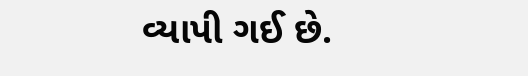વ્યાપી ગઈ છે.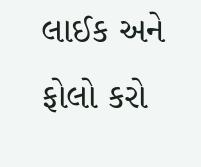લાઈક અને ફોલો કરો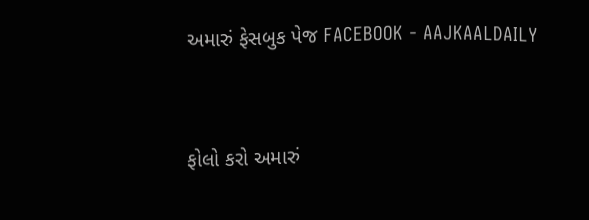અમારું ફેસબુક પેજ FACEBOOK - AAJKAALDAILY


ફોલો કરો અમારું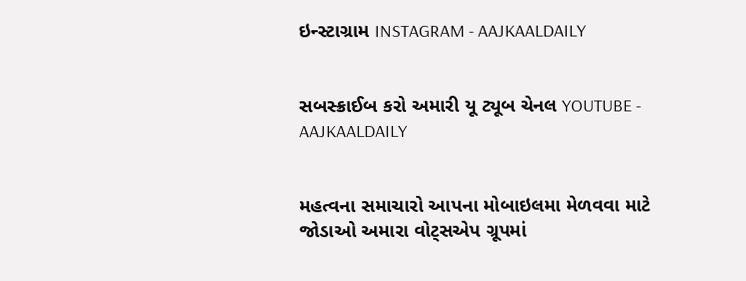ઇન્સ્ટાગ્રામ INSTAGRAM - AAJKAALDAILY


સબસ્ક્રાઈબ કરો અમારી યૂ ટ્યૂબ ચેનલ YOUTUBE - AAJKAALDAILY


મહત્વના સમાચારો આપના મોબાઇલમા મેળવવા માટે જોડાઓ અમારા વોટ્સએપ ગ્રૂપમાં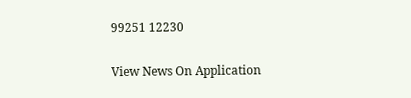99251 12230

View News On Application